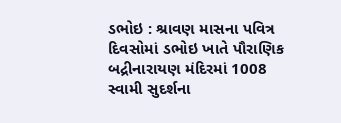ડભોઇ : શ્રાવણ માસના પવિત્ર દિવસોમાં ડભોઇ ખાતે પૌરાણિક બદ્રીનારાયણ મંદિરમાં 1008 સ્વામી સુદર્શના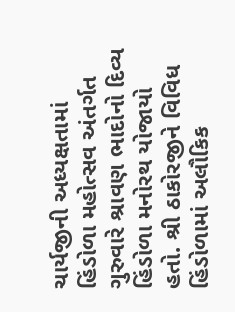ચાર્યજીની અધ્યક્ષતામાં હિંડોળા મહોત્સવ અંતર્ગત ગુરુવારે શ્રાવણ ભાદોનો દિવ્ય હિંડોળા મનોરથ યોજાયો હતો. શ્રી ઠાકોરજીને વિવિધ હિંડોળામાં અલૌકિક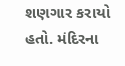શણગાર કરાયો હતો. મંદિરના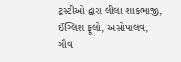ટ્રસ્ટીઓ દ્વારા લીલા શાકભાજી, ઈંગ્લિશ ફૂલો, અસોપાલવ, ગૌવ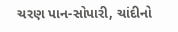ચરણ પાન-સોપારી, ચાંદીનો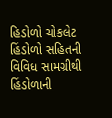હિડોળો ચોકલેટ હિંડોળો સહિતની વિવિધ સામગ્રીથી હિંડોળાની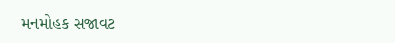મનમોહક સજાવટ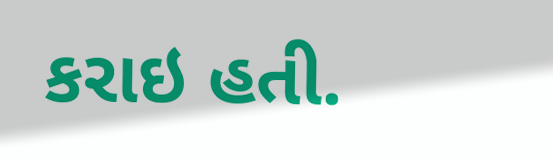કરાઇ હતી.